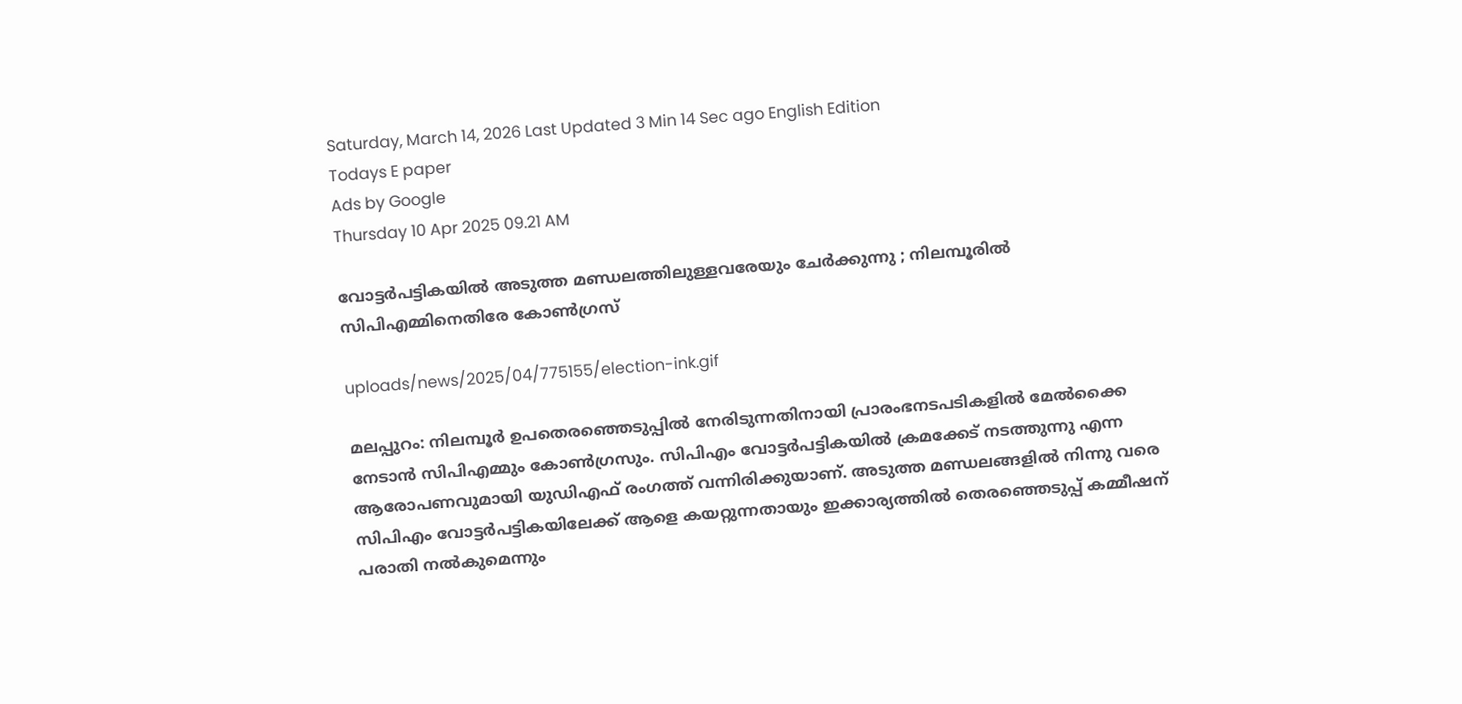Saturday, March 14, 2026 Last Updated 3 Min 14 Sec ago English Edition
Todays E paper
Ads by Google
Thursday 10 Apr 2025 09.21 AM

വോട്ടര്‍പട്ടികയില്‍ അടുത്ത മണ്ഡലത്തിലുള്ളവരേയും ചേര്‍ക്കുന്നു ; നിലമ്പൂരില്‍ സിപിഎമ്മിനെതിരേ കോണ്‍ഗ്രസ്

uploads/news/2025/04/775155/election-ink.gif

മലപ്പുറം: നിലമ്പൂര്‍ ഉപതെരഞ്ഞെടുപ്പില്‍ നേരിടുന്നതിനായി പ്രാരംഭനടപടികളില്‍ മേല്‍ക്കൈ നേടാന്‍ സിപിഎമ്മും കോണ്‍ഗ്രസും. സിപിഎം വോട്ടര്‍പട്ടികയില്‍ ക്രമക്കേട് നടത്തുന്നു എന്ന ആരോപണവുമായി യുഡിഎഫ് രംഗത്ത് വന്നിരിക്കുയാണ്. അടുത്ത മണ്ഡലങ്ങളില്‍ നിന്നു വരെ സിപിഎം വോട്ടര്‍പട്ടികയിലേക്ക് ആളെ കയറ്റുന്നതായും ഇക്കാര്യത്തില്‍ തെരഞ്ഞെടുപ്പ് കമ്മീഷന് പരാതി നല്‍കുമെന്നും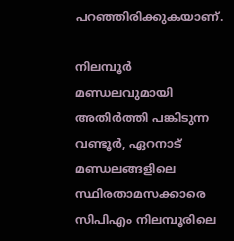പറഞ്ഞിരിക്കുകയാണ്.

നിലമ്പൂര്‍ മണ്ഡലവുമായി അതിര്‍ത്തി പങ്കിടുന്ന വണ്ടൂര്‍, ഏറനാട് മണ്ഡലങ്ങളിലെ സ്ഥിരതാമസക്കാരെ സിപിഎം നിലമ്പൂരിലെ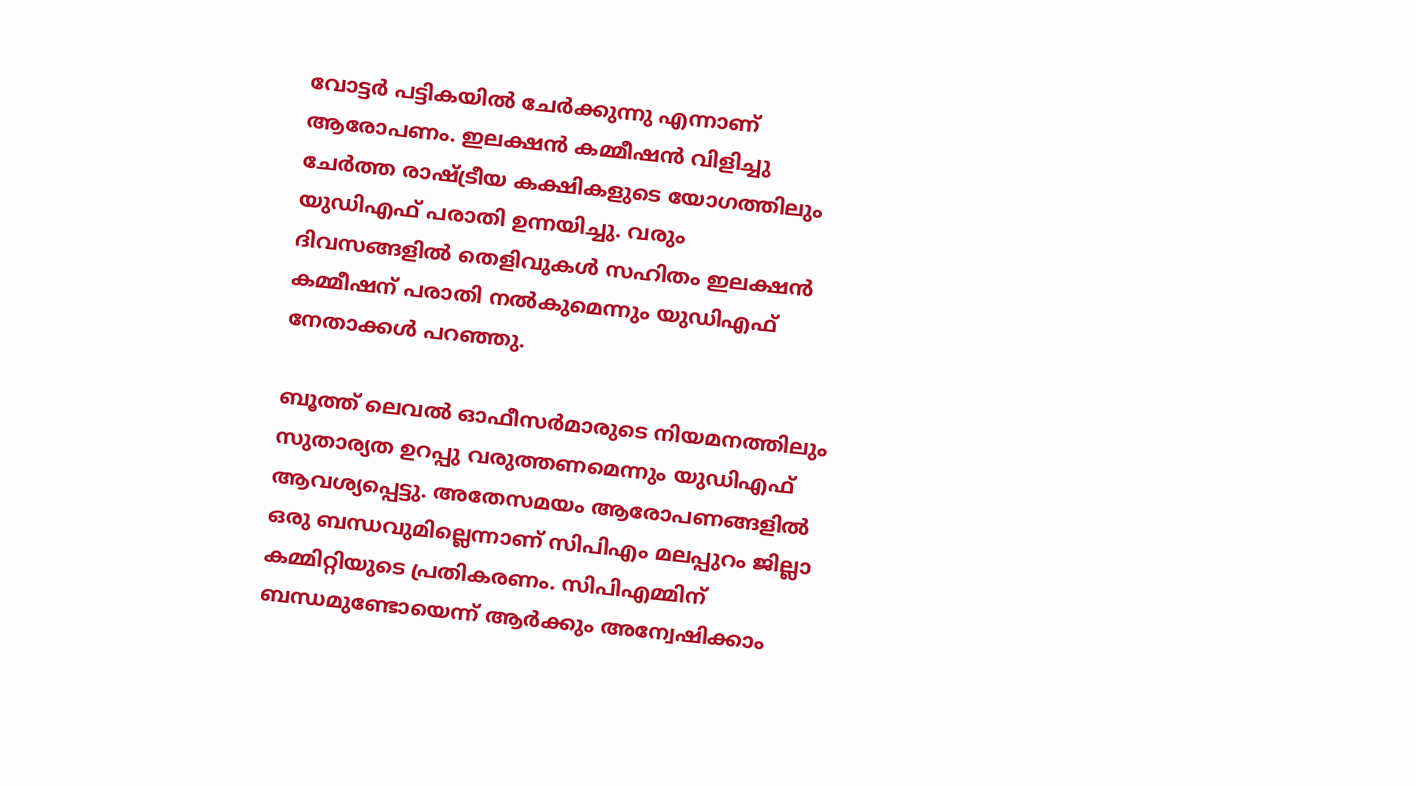വോട്ടര്‍ പട്ടികയില്‍ ചേര്‍ക്കുന്നു എന്നാണ് ആരോപണം. ഇലക്ഷന്‍ കമ്മീഷന്‍ വിളിച്ചു ചേര്‍ത്ത രാഷ്ട്രീയ കക്ഷികളുടെ യോഗത്തിലും യുഡിഎഫ് പരാതി ഉന്നയിച്ചു. വരും ദിവസങ്ങളില്‍ തെളിവുകള്‍ സഹിതം ഇലക്ഷന്‍ കമ്മീഷന് പരാതി നല്‍കുമെന്നും യുഡിഎഫ് നേതാക്കള്‍ പറഞ്ഞു.

ബൂത്ത് ലെവല്‍ ഓഫീസര്‍മാരുടെ നിയമനത്തിലും സുതാര്യത ഉറപ്പു വരുത്തണമെന്നും യുഡിഎഫ് ആവശ്യപ്പെട്ടു. അതേസമയം ആരോപണങ്ങളില്‍ ഒരു ബന്ധവുമില്ലെന്നാണ് സിപിഎം മലപ്പുറം ജില്ലാ കമ്മിറ്റിയുടെ പ്രതികരണം. സിപിഎമ്മിന് ബന്ധമുണ്ടോയെന്ന് ആര്‍ക്കും അന്വേഷിക്കാം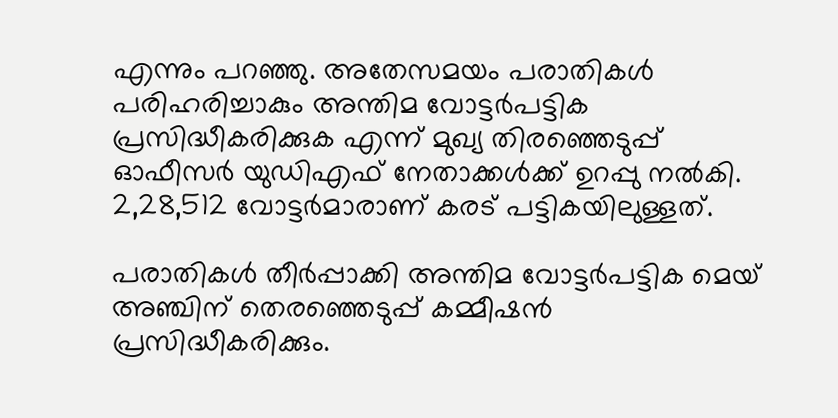എന്നും പറഞ്ഞു. അതേസമയം പരാതികള്‍ പരിഹരിച്ചാകും അന്തിമ വോട്ടര്‍പട്ടിക പ്രസിദ്ധീകരിക്കുക എന്ന് മുഖ്യ തിരഞ്ഞെടുപ്പ് ഓഫീസര്‍ യുഡിഎഫ് നേതാക്കള്‍ക്ക് ഉറപ്പു നല്‍കി. 2,28,512 വോട്ടര്‍മാരാണ് കരട് പട്ടികയിലുള്ളത്.

പരാതികള്‍ തീര്‍പ്പാക്കി അന്തിമ വോട്ടര്‍പട്ടിക മെയ് അഞ്ചിന് തെരഞ്ഞെടുപ്പ് കമ്മീഷന്‍ പ്രസിദ്ധീകരിക്കും.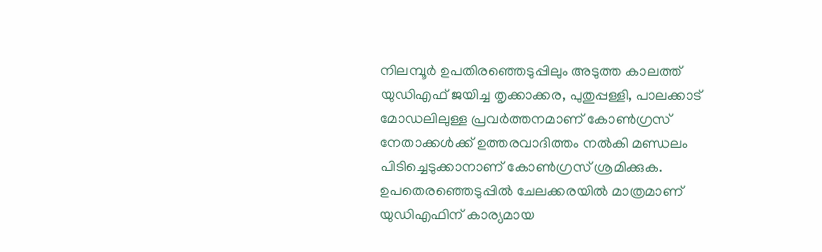നിലമ്പൂര്‍ ഉപതിരഞ്ഞെടുപ്പിലും അടുത്ത കാലത്ത് യുഡിഎഫ് ജയിച്ച തൃക്കാക്കര, പുതുപ്പള്ളി, പാലക്കാട് മോഡലിലുള്ള പ്രവര്‍ത്തനമാണ് കോണ്‍ഗ്രസ് നേതാക്കള്‍ക്ക് ഉത്തരവാദിത്തം നല്‍കി മണ്ഡലം പിടിച്ചെടുക്കാനാണ് കോണ്‍ഗ്രസ് ശ്രമിക്കുക. ഉപതെരഞ്ഞെടുപ്പില്‍ ചേലക്കരയില്‍ മാത്രമാണ് യുഡിഎഫിന് കാര്യമായ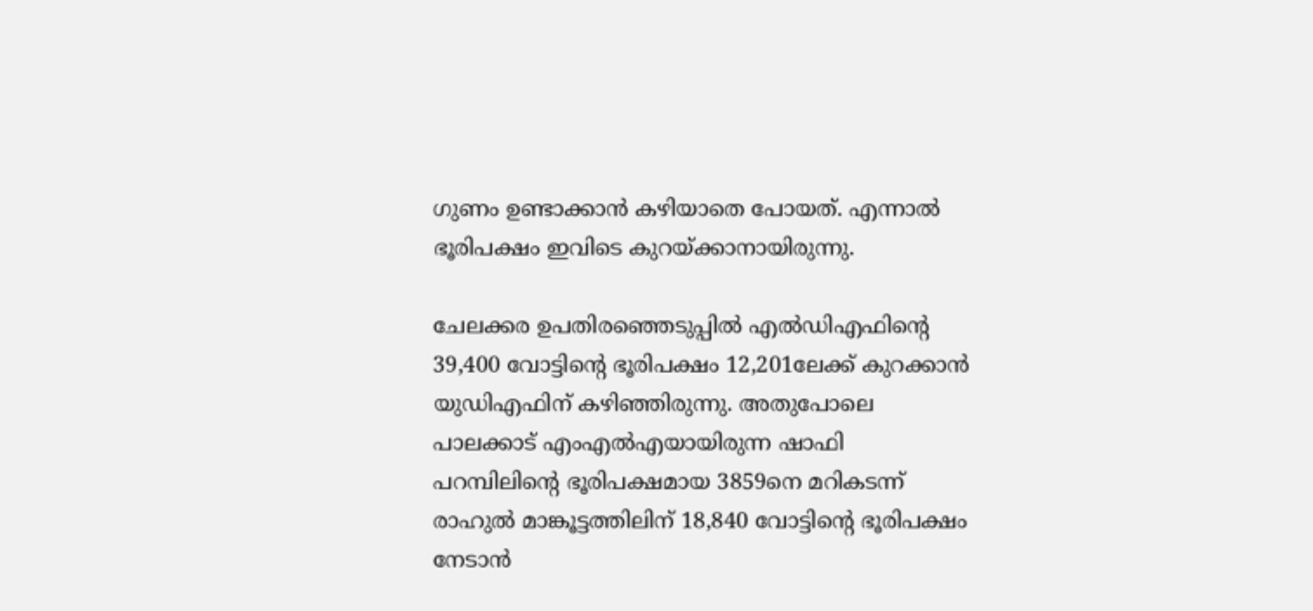ഗുണം ഉണ്ടാക്കാന്‍ കഴിയാതെ പോയത്. എന്നാല്‍ ഭൂരിപക്ഷം ഇവിടെ കുറയ്ക്കാനായിരുന്നു.

ചേലക്കര ഉപതിരഞ്ഞെടുപ്പില്‍ എല്‍ഡിഎഫിന്റെ 39,400 വോട്ടിന്റെ ഭൂരിപക്ഷം 12,201ലേക്ക് കുറക്കാന്‍ യുഡിഎഫിന് കഴിഞ്ഞിരുന്നു. അതുപോലെ പാലക്കാട് എംഎല്‍എയായിരുന്ന ഷാഫി പറമ്പിലിന്റെ ഭൂരിപക്ഷമായ 3859നെ മറികടന്ന് രാഹുല്‍ മാങ്കൂട്ടത്തിലിന് 18,840 വോട്ടിന്റെ ഭൂരിപക്ഷം നേടാന്‍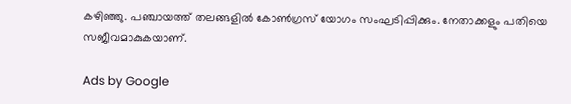കഴിഞ്ഞു. പഞ്ചായത്ത് തലങ്ങളില്‍ കോണ്‍ഗ്രസ് യോഗം സംഘടിപ്പിക്കും. നേതാക്കളും പതിയെ സജീവമാകുകയാണ്.

Ads by Google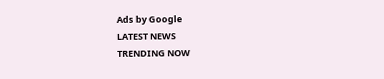Ads by Google
LATEST NEWS
TRENDING NOW